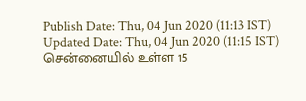Publish Date: Thu, 04 Jun 2020 (11:13 IST)
Updated Date: Thu, 04 Jun 2020 (11:15 IST)
சென்னையில் உள்ள 15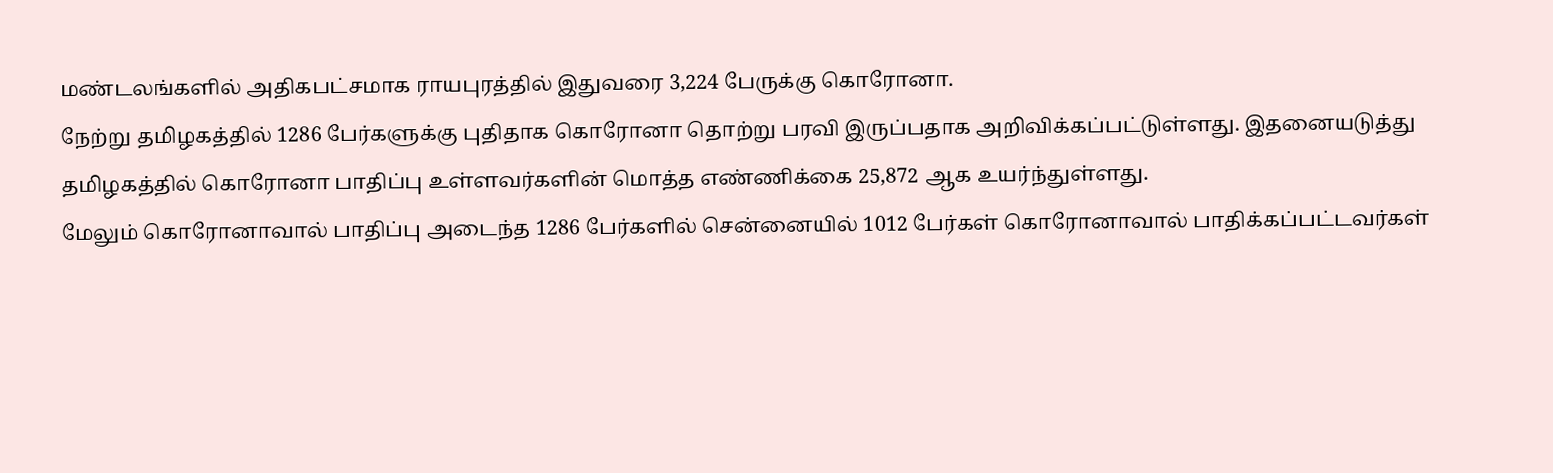மண்டலங்களில் அதிகபட்சமாக ராயபுரத்தில் இதுவரை 3,224 பேருக்கு கொரோனா.
நேற்று தமிழகத்தில் 1286 பேர்களுக்கு புதிதாக கொரோனா தொற்று பரவி இருப்பதாக அறிவிக்கப்பட்டுள்ளது. இதனையடுத்து தமிழகத்தில் கொரோனா பாதிப்பு உள்ளவர்களின் மொத்த எண்ணிக்கை 25,872 ஆக உயர்ந்துள்ளது.
மேலும் கொரோனாவால் பாதிப்பு அடைந்த 1286 பேர்களில் சென்னையில் 1012 பேர்கள் கொரோனாவால் பாதிக்கப்பட்டவர்கள்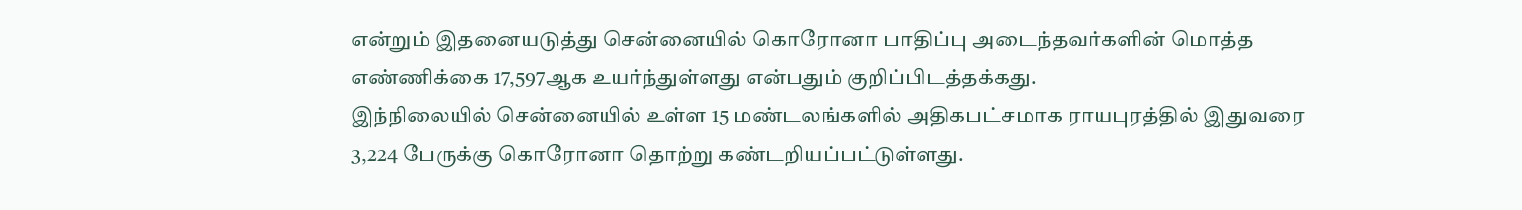என்றும் இதனையடுத்து சென்னையில் கொரோனா பாதிப்பு அடைந்தவர்களின் மொத்த எண்ணிக்கை 17,597ஆக உயர்ந்துள்ளது என்பதும் குறிப்பிடத்தக்கது.
இந்நிலையில் சென்னையில் உள்ள 15 மண்டலங்களில் அதிகபட்சமாக ராயபுரத்தில் இதுவரை 3,224 பேருக்கு கொரோனா தொற்று கண்டறியப்பட்டுள்ளது.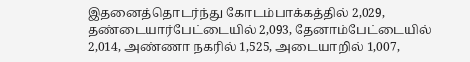இதனைத்தொடர்ந்து கோடம்பாக்கத்தில் 2,029, தண்டையார்பேட்டையில் 2,093, தேனாம்பேட்டையில் 2,014, அண்ணா நகரில் 1,525, அடையாறில் 1,007,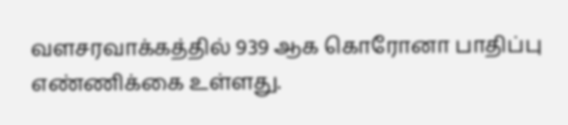வளசரவாக்கத்தில் 939 ஆக கொரோனா பாதிப்பு எண்ணிக்கை உள்ளது.